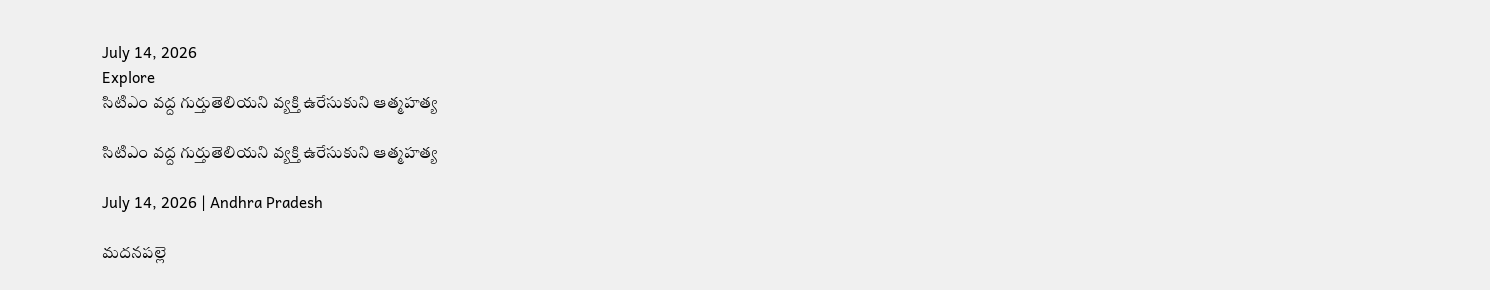July 14, 2026
Explore
సిటిఎం వద్ద గుర్తుతెలియని వ్యక్తి ఉరేసుకుని ఆత్మహత్య

సిటిఎం వద్ద గుర్తుతెలియని వ్యక్తి ఉరేసుకుని ఆత్మహత్య

July 14, 2026 | Andhra Pradesh

మదనపల్లె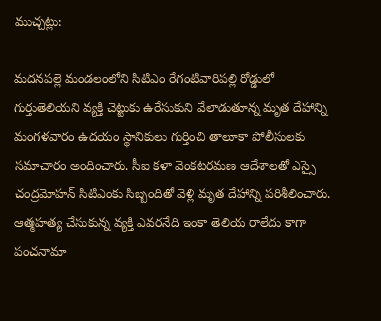ముచ్చట్లు:

మదనపల్లె మండలంలోని సిటిఎం రేగంటివారిపల్లి రోడ్డులో గుర్తుతెలియని వ్యక్తి చెట్టుకు ఉరేసుకుని వేలాడుతూన్న మృత దేహాన్ని మంగళవారం ఉదయం స్థానికులు గుర్తించి తాలూకా పోలీసులకు సమాచారం అందించారు. సీఐ కళా వెంకటరమణ ఆదేశాలతో ఎస్సై చంద్రమోహన్ సిటిఎంకు సిబ్బందితో వెళ్లి మృత దేహాన్ని పరిశీలించారు. ఆత్మహత్య చేసుకున్న వ్యక్తి ఎవరనేది ఇంకా తెలియ రాలేదు కాగా పంచనామా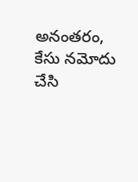అనంతరం, కేసు నమోదు చేసి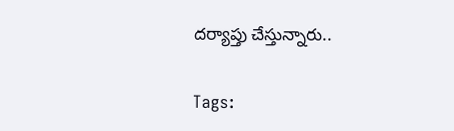దర్యాప్తు చేస్తున్నారు..

Tags: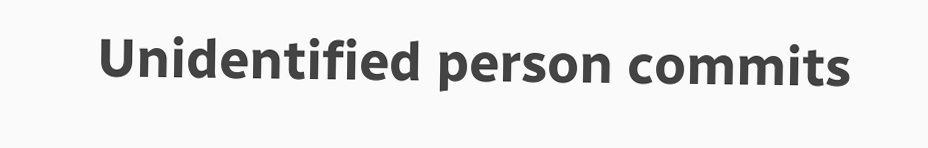Unidentified person commits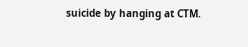suicide by hanging at CTM.